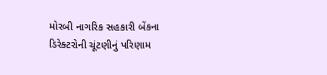મોરબી નાગરિક સહકારી બેંકના ડિરેક્ટરોની ચૂંટણીનું પરિણામ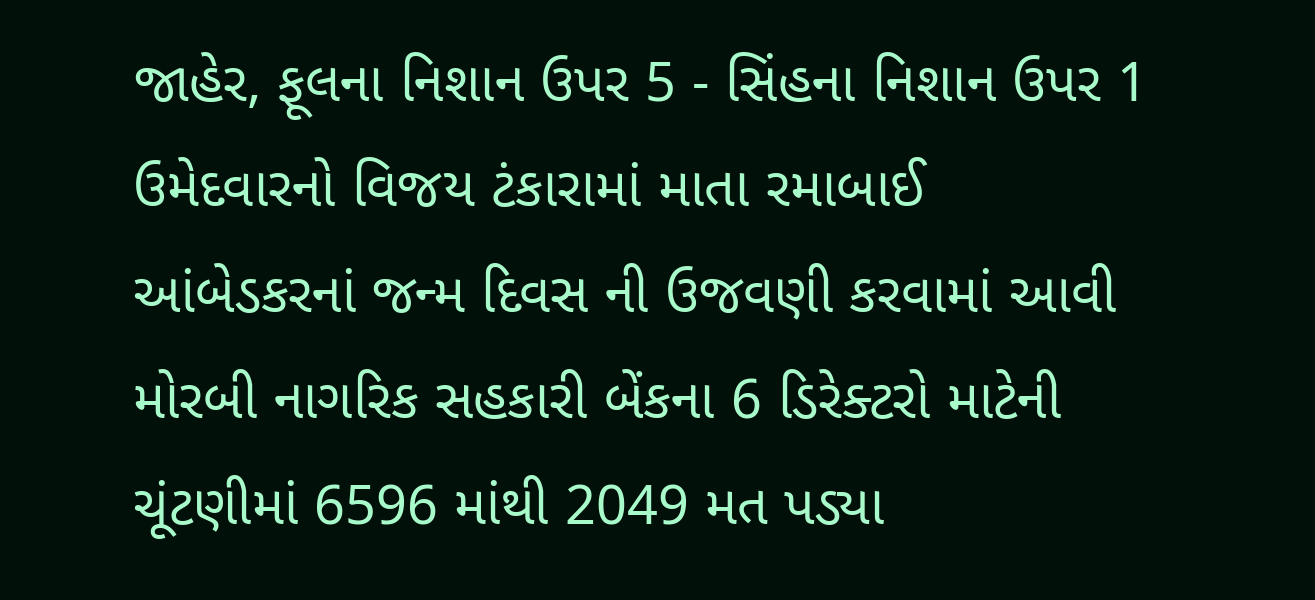જાહેર, ફૂલના નિશાન ઉપર 5 - સિંહના નિશાન ઉપર 1 ઉમેદવારનો વિજય ટંકારામાં માતા રમાબાઈ આંબેડકરનાં જન્મ દિવસ ની ઉજવણી કરવામાં આવી મોરબી નાગરિક સહકારી બેંકના 6 ડિરેક્ટરો માટેની ચૂંટણીમાં 6596 માંથી 2049 મત પડ્યા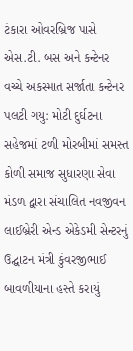ટંકારા ઓવરબ્રિજ પાસે એસ.ટી. બસ અને કન્ટેનર વચ્ચે અકસ્માત સર્જાતા કન્ટેનર પલટી ગયુ: મોટી દુર્ઘટના સહેજમાં ટળી મોરબીમાં સમસ્ત કોળી સમાજ સુધારણા સેવા મંડળ દ્વારા સંચાલિત નવજીવન લાઈબ્રેરી એન્ડ એકેડમી સેન્ટરનું ઉદ્ઘાટન મંત્રી કુંવરજીભાઈ બાવળીયાના હસ્તે કરાયું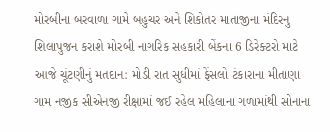મોરબીના બરવાળા ગામે બહુચર અને શિકોતર માતાજીના મંદિરનુ શિલાપુજન કરાશે મોરબી નાગરિક સહકારી બેંકના 6 ડિરેક્ટરો માટે આજે ચૂંટણીનું મતદાન: મોડી રાત સુધીમાં ફેંસલો ટંકારાના મીતાણા ગામ નજીક સીએનજી રીક્ષામાં જઈ રહેલ મહિલાના ગળામાંથી સોનાના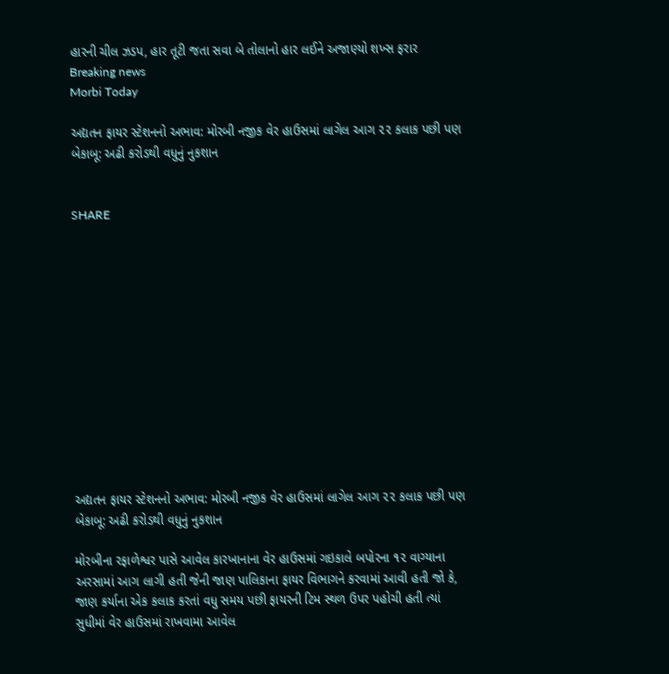હારની ચીલ ઝડપ, હાર તૂટી જતા સવા બે તોલાનો હાર લઈને અજાણ્યો શખ્સ ફરાર
Breaking news
Morbi Today

અદ્યતન ફાયર સ્ટેશનનો અભાવ: મોરબી નજીક વેર હાઉસમાં લાગેલ આગ ૨૨ કલાક પછી પણ બેકાબૂ: અઢી કરોડથી વધુનું નુકશાન


SHARE













અદ્યતન ફાયર સ્ટેશનનો અભાવ: મોરબી નજીક વેર હાઉસમાં લાગેલ આગ ૨૨ કલાક પછી પણ બેકાબૂ: અઢી કરોડથી વધુનું નુકશાન

મોરબીના રફાળેશ્વર પાસે આવેલ કારખાનાના વેર હાઉસમાં ગઇકાલે બપોરના ૧૨ વાગ્યાના અરસામાં આગ લાગી હતી જેની જાણ પાલિકાના ફાયર વિભાગને કરવામાં આવી હતી જો કે, જાણ કર્યાના એક કલાક કરતાં વધુ સમય પછી ફાયરની ટિમ સ્થળ ઉપર પહોચી હતી ત્યાં સુધીમાં વેર હાઉસમાં રાખવામા આવેલ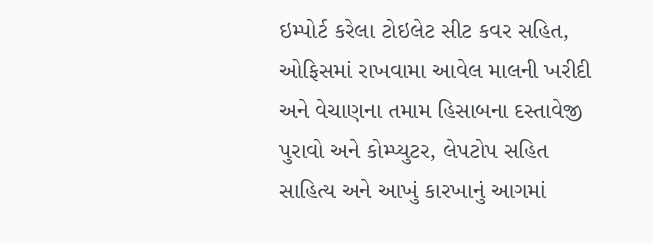ઇમ્પોર્ટ કરેલા ટોઇલેટ સીટ કવર સહિત, ઓફિસમાં રાખવામા આવેલ માલની ખરીદી અને વેચાણના તમામ હિસાબના દસ્તાવેજી પુરાવો અને કોમ્પ્યુટર, લેપટોપ સહિત સાહિત્ય અને આખું કારખાનું આગમાં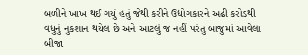બળીને ખાખ થઈ ગયું હતું જેથી કરીને ઉદ્યોગકારને અઢી કરોડથી વધુનું નુકશાન થયેલ છે અને આટલું જ નહીં પરંતુ બાજુમાં આવેલા બીજા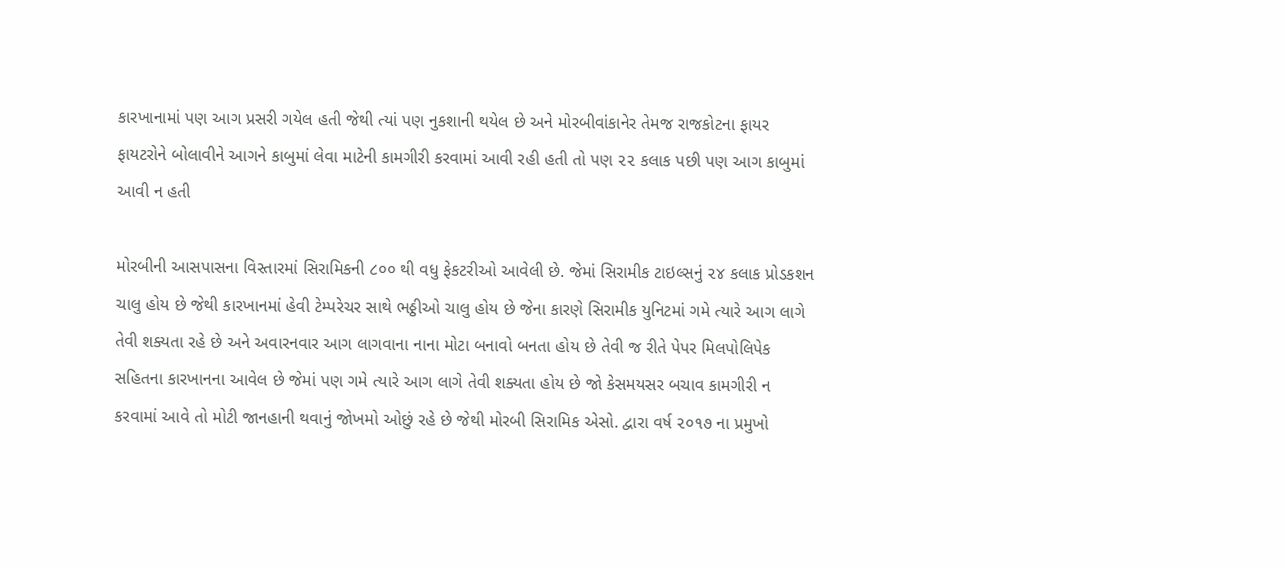કારખાનામાં પણ આગ પ્રસરી ગયેલ હતી જેથી ત્યાં પણ નુકશાની થયેલ છે અને મોરબીવાંકાનેર તેમજ રાજકોટના ફાયર ફાયટરોને બોલાવીને આગને કાબુમાં લેવા માટેની કામગીરી કરવામાં આવી રહી હતી તો પણ ૨૨ કલાક પછી પણ આગ કાબુમાં આવી ન હતી

મોરબીની આસપાસના વિસ્તારમાં સિરામિકની ૮૦૦ થી વધુ ફેકટરીઓ આવેલી છે. જેમાં સિરામીક ટાઇલ્સનું ૨૪ કલાક પ્રોડકશન ચાલુ હોય છે જેથી કારખાનમાં હેવી ટેમ્પરેચર સાથે ભઠ્ઠીઓ ચાલુ હોય છે જેના કારણે સિરામીક યુનિટમાં ગમે ત્યારે આગ લાગે તેવી શક્યતા રહે છે અને અવારનવાર આગ લાગવાના નાના મોટા બનાવો બનતા હોય છે તેવી જ રીતે પેપર મિલપોલિપેક સહિતના કારખાનના આવેલ છે જેમાં પણ ગમે ત્યારે આગ લાગે તેવી શક્યતા હોય છે જો કેસમયસર બચાવ કામગીરી ન કરવામાં આવે તો મોટી જાનહાની થવાનું જોખમો ઓછું રહે છે જેથી મોરબી સિરામિક એસો. દ્વારા વર્ષ ૨૦૧૭ ના પ્રમુખો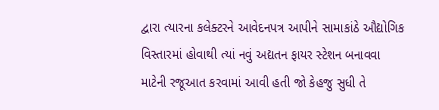દ્વારા ત્યારના કલેક્ટરને આવેદનપત્ર આપીને સામાકાંઠે ઔદ્યોગિક વિસ્તારમાં હોવાથી ત્યાં નવું અદ્યતન ફાયર સ્ટેશન બનાવવા માટેની રજૂઆત કરવામાં આવી હતી જો કેહજુ સુધી તે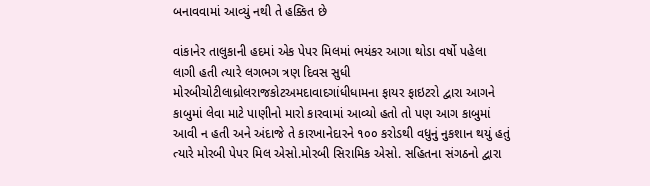બનાવવામાં આવ્યું નથી તે હક્કિત છે

વાંકાનેર તાલુકાની હદમાં એક પેપર મિલમાં ભયંકર આગા થોડા વર્ષો પહેલા લાગી હતી ત્યારે લગભગ ત્રણ દિવસ સુધી મોરબીચોટીલાધ્રોલરાજકોટઅમદાવાદગાંધીધામના ફાયર ફાઇટરો દ્વારા આગને કાબુમાં લેવા માટે પાણીનો મારો કારવામાં આવ્યો હતો તો પણ આગ કાબુમાં આવી ન હતી અને અંદાજે તે કારખાનેદારને ૧૦૦ કરોડથી વધુનું નુકશાન થયું હતું ત્યારે મોરબી પેપર મિલ એસો.મોરબી સિરામિક એસો. સહિતના સંગઠનો દ્વારા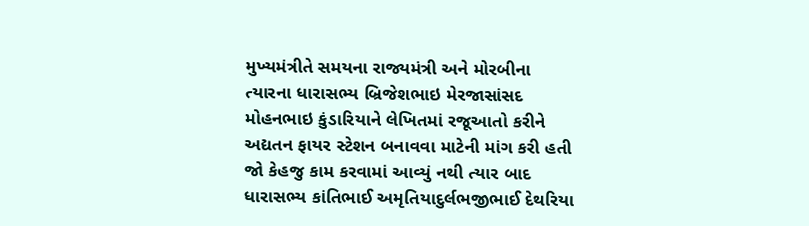મુખ્યમંત્રીતે સમયના રાજ્યમંત્રી અને મોરબીના ત્યારના ધારાસભ્ય બ્રિજેશભાઇ મેરજાસાંસદ મોહનભાઇ કુંડારિયાને લેખિતમાં રજૂઆતો કરીને અદ્યતન ફાયર સ્ટેશન બનાવવા માટેની માંગ કરી હતી જો કેહજુ કામ કરવામાં આવ્યું નથી ત્યાર બાદ ધારાસભ્ય કાંતિભાઈ અમૃતિયાદુર્લભજીભાઈ દેથરિયા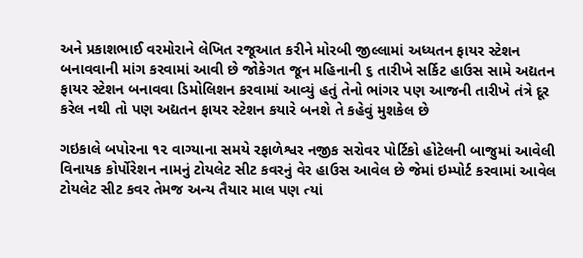અને પ્રકાશભાઈ વરમોરાને લેખિત રજૂઆત કરીને મોરબી જીલ્લામાં અધ્યતન ફાયર સ્ટેશન બનાવવાની માંગ કરવામાં આવી છે જોકેગત જૂન મહિનાની ૬ તારીખે સર્કિટ હાઉસ સામે અદ્યતન ફાયર સ્ટેશન બનાવવા ડિમોલિશન કરવામાં આવ્યું હતું તેનો ભાંગર પણ આજની તારીખે તંત્રે દૂર કરેલ નથી તો પણ અદ્યતન ફાયર સ્ટેશન કયારે બનશે તે કહેવું મુશકેલ છે

ગઇકાલે બપોરના ૧૨ વાગ્યાના સમયે રફાળેશ્વર નજીક સરોવર પોર્ટિકો હોટેલની બાજુમાં આવેલી વિનાયક કોર્પોરેશન નામનું ટોયલેટ સીટ કવરનું વેર હાઉસ આવેલ છે જેમાં ઇમ્પોર્ટ કરવામાં આવેલ ટોયલેટ સીટ કવર તેમજ અન્ય તૈયાર માલ પણ ત્યાં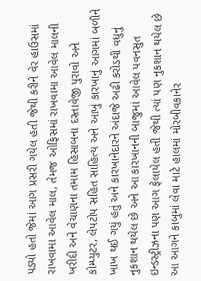પડ્યો હતો જેમાં આગ પ્રસરી ગયેલ હતી જેથી કરીને વેર હાઉસમાં રાખવામા આવેલ માલ, તેમજ ઓફિસમાં રાખવામા આવેલ માલની ખરીદી અને વેચાણના તમામ હિસાબના દસ્તાવેજી પુરાવો અને કોમ્પ્યુટર, લેપટોપ સહિત સાહિત્ય અને આખું કારખાનું આગમાં બળીને ખાખ થઈ ગયું હતું અને કારખાનેદારને અંદાજે અઢી કરોડથી વધુનું નુકશાન થયેલ છે અને આ કારખાનની બાજુમાં આવેલ પવનસુત ઇન્ડસ્ટ્રીઝના પણ આગ ફેલાયેલ હતી જેથી ત્યાં પણ નુકશાન થયેલ છે આ આગને કાબુમાં લેવા માટે હાલમાં મોરબીવકાનેર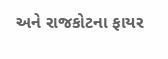અને રાજકોટના ફાયર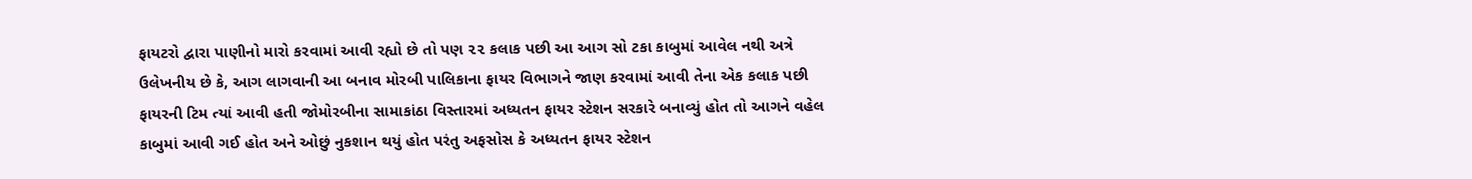ફાયટરો દ્વારા પાણીનો મારો કરવામાં આવી રહ્યો છે તો પણ ૨૨ કલાક પછી આ આગ સો ટકા કાબુમાં આવેલ નથી અત્રે ઉલેખનીય છે કે, આગ લાગવાની આ બનાવ મોરબી પાલિકાના ફાયર વિભાગને જાણ કરવામાં આવી તેના એક કલાક પછી ફાયરની ટિમ ત્યાં આવી હતી જોમોરબીના સામાકાંઠા વિસ્તારમાં અધ્યતન ફાયર સ્ટેશન સરકારે બનાવ્યું હોત તો આગને વહેલ કાબુમાં આવી ગઈ હોત અને ઓછું નુકશાન થયું હોત પરંતુ અફસોસ કે અધ્યતન ફાયર સ્ટેશન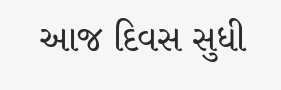આજ દિવસ સુધી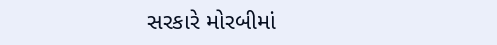સરકારે મોરબીમાં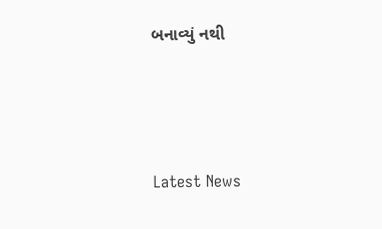બનાવ્યું નથી






Latest News